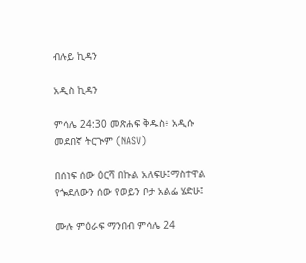ብሉይ ኪዳን

አዲስ ኪዳን

ምሳሌ 24:30 መጽሐፍ ቅዱስ፥ አዲሱ መደበኛ ትርጒም (NASV)

በሰነፍ ሰው ዕርሻ በኩል አለፍሁ፤ማስተዋል የጐደለውን ሰው የወይን ቦታ አልፌ ሄድሁ፤

ሙሉ ምዕራፍ ማንበብ ምሳሌ 24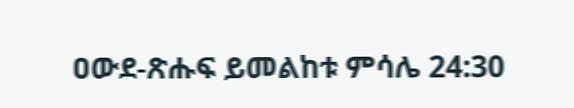ዐውደ-ጽሑፍ ይመልከቱ ምሳሌ 24:30